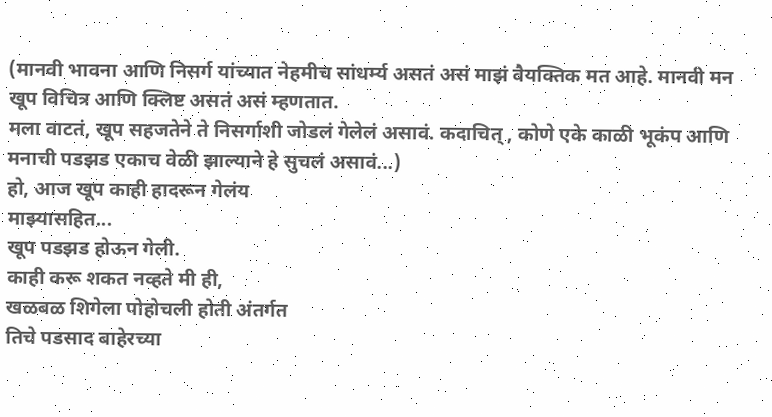(मानवी भावना आणि निसर्ग यांच्यात नेहमीच सांधर्म्य असतं असं माझं वैयक्तिक मत आहे. मानवी मन खूप विचित्र आणि क्लिष्ट असतं असं म्हणतात.
मला वाटतं, खूप सहजतेने ते निसर्गाशी जोडलं गेलेलं असावं. कदाचित् , कोणे एके काळी भूकंप आणि मनाची पडझड एकाच वेळी झाल्याने हे सुचलं असावं...)
हो, आज खूप काही हादरून गेलंय
माझ्यासहित...
खूप पडझड होऊन गेली.
काही करू शकत नव्हते मी ही,
खळबळ शिगेला पोहोचली होती अंतर्गत
तिचे पडसाद बाहेरच्या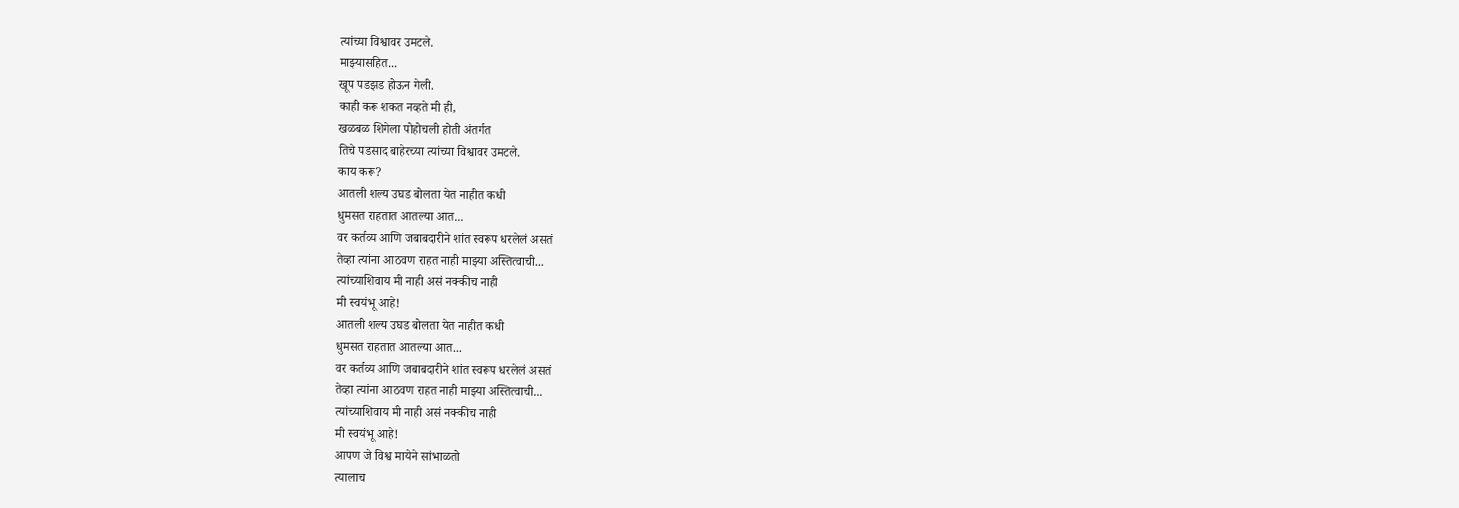त्यांच्या विश्वावर उमटले.
माझ्यासहित...
खूप पडझड होऊन गेली.
काही करू शकत नव्हते मी ही,
खळबळ शिगेला पोहोचली होती अंतर्गत
तिचे पडसाद बाहेरच्या त्यांच्या विश्वावर उमटले.
काय करू?
आतली शल्य उघड बोलता येत नाहीत कधी
धुमसत राहतात आतल्या आत...
वर कर्तव्य आणि जबाबदारीने शांत स्वरूप धरलेलं असतं
तेव्हा त्यांना आठवण राहत नाही माझ्या अस्तित्वाची...
त्यांच्याशिवाय मी नाही असं नक्कीच नाही
मी स्वयंभू आहे!
आतली शल्य उघड बोलता येत नाहीत कधी
धुमसत राहतात आतल्या आत...
वर कर्तव्य आणि जबाबदारीने शांत स्वरूप धरलेलं असतं
तेव्हा त्यांना आठवण राहत नाही माझ्या अस्तित्वाची...
त्यांच्याशिवाय मी नाही असं नक्कीच नाही
मी स्वयंभू आहे!
आपण जे विश्व मायेने सांभाळतो
त्यालाच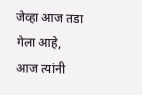जेव्हा आज तडा गेला आहे,
आज त्यांनी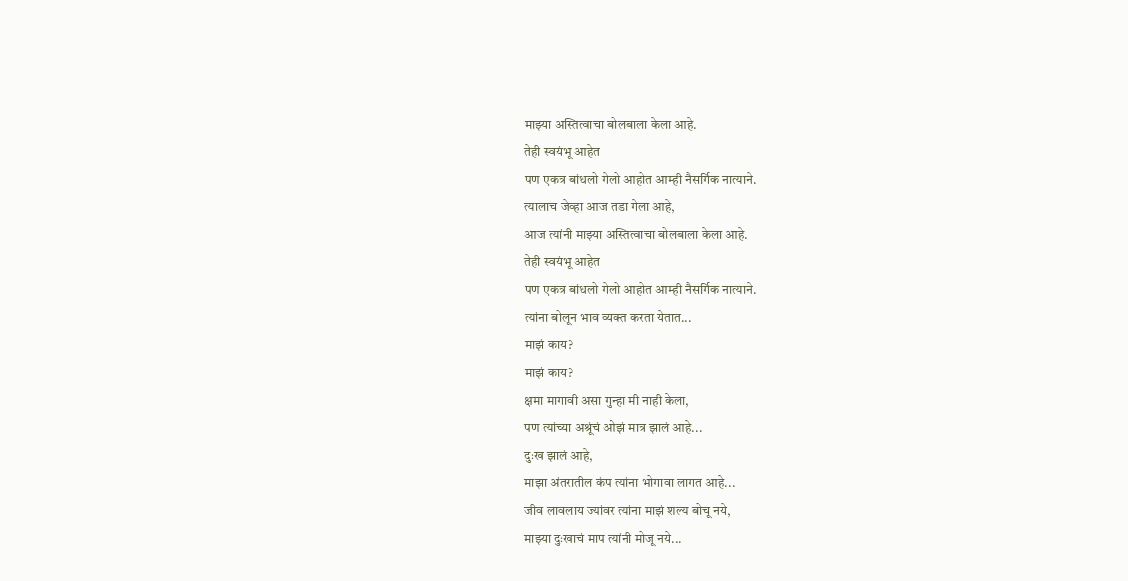माझ्या अस्तित्वाचा बोलबाला केला आहे.
तेही स्वयंभू आहेत
पण एकत्र बांधलो गेलो आहोत आम्ही नैसर्गिक नात्याने.
त्यालाच जेव्हा आज तडा गेला आहे,
आज त्यांनी माझ्या अस्तित्वाचा बोलबाला केला आहे.
तेही स्वयंभू आहेत
पण एकत्र बांधलो गेलो आहोत आम्ही नैसर्गिक नात्याने.
त्यांना बोलून भाव व्यक्त करता येतात...
माझं काय?
माझं काय?
क्षमा मागावी असा गुन्हा मी नाही केला,
पण त्यांच्या अश्रूंचं ओझं मात्र झालं आहे...
दुःख झालं आहे,
माझा अंतरातील कंप त्यांना भोगावा लागत आहे...
जीव लावलाय ज्यांवर त्यांना माझं शल्य बोचू नये,
माझ्या दुःखाचं माप त्यांनी मोजू नये...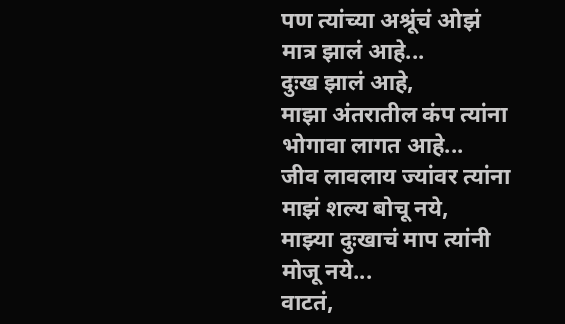पण त्यांच्या अश्रूंचं ओझं मात्र झालं आहे...
दुःख झालं आहे,
माझा अंतरातील कंप त्यांना भोगावा लागत आहे...
जीव लावलाय ज्यांवर त्यांना माझं शल्य बोचू नये,
माझ्या दुःखाचं माप त्यांनी मोजू नये...
वाटतं,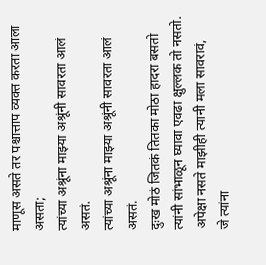माणूस असते तर पश्चात्ताप व्यक्त करता आला असता;
त्यांच्या अश्रूंना माझ्या अश्रूंनी सावरता आलं असतं.
त्यांच्या अश्रूंना माझ्या अश्रूंनी सावरता आलं असतं.
दुःख मोठं जितकं तितका मोठा हादरा बसतो
त्यांनी सांभाळून घ्यावा एवढा क्षुल्लक तो नसतो.
अपेक्षा नसते माझीही त्यानी मला सावरावं,
जे त्यांना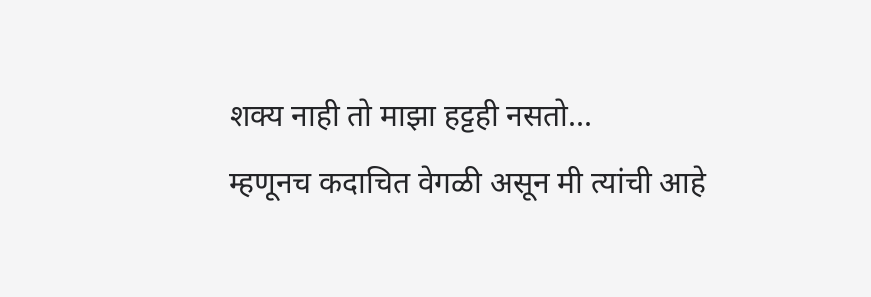शक्य नाही तो माझा हट्टही नसतो...
म्हणूनच कदाचित वेगळी असून मी त्यांची आहे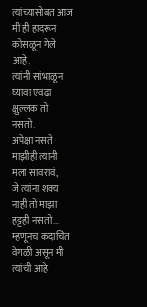त्यांच्यासोबत आज मी ही हादरून कोसळून गेले आहे.
त्यांनी सांभाळून घ्यावा एवढा क्षुल्लक तो नसतो.
अपेक्षा नसते माझीही त्यानी मला सावरावं,
जे त्यांना शक्य नाही तो माझा हट्टही नसतो...
म्हणूनच कदाचित वेगळी असून मी त्यांची आहे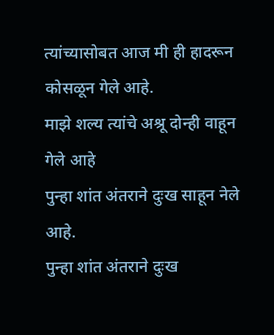त्यांच्यासोबत आज मी ही हादरून कोसळून गेले आहे.
माझे शल्य त्यांचे अश्रू दोन्ही वाहून गेले आहे
पुन्हा शांत अंतराने दुःख साहून नेले आहे.
पुन्हा शांत अंतराने दुःख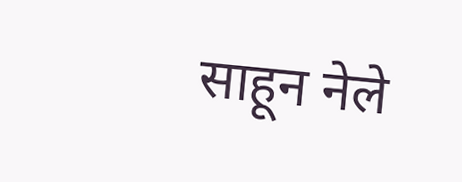साहून नेले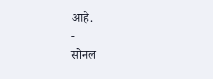आहे.
-
सोनल